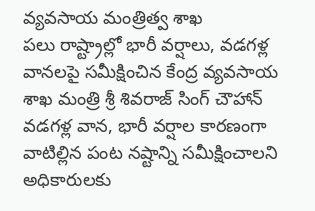వ్యవసాయ మంత్రిత్వ శాఖ
పలు రాష్ట్రాల్లో భారీ వర్షాలు, వడగళ్ల వానలపై సమీక్షించిన కేంద్ర వ్యవసాయ శాఖ మంత్రి శ్రీ శివరాజ్ సింగ్ చౌహాన్
వడగళ్ల వాన, భారీ వర్షాల కారణంగా వాటిల్లిన పంట నష్టాన్ని సమీక్షించాలని అధికారులకు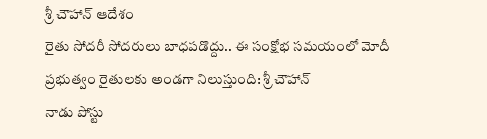శ్రీ చౌహాన్ ఆదేశం
రైతు సోదరీ సోదరులు బాధపడొద్దు.. ఈ సంక్షోభ సమయంలో మోదీ ప్రభుత్వం రైతులకు అండగా నిలుస్తుంది: శ్రీ చౌహాన్
నాడు పోస్టు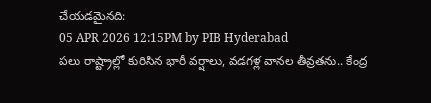చేయడమైనది:
05 APR 2026 12:15PM by PIB Hyderabad
పలు రాష్ట్రాల్లో కురిసిన భారీ వర్షాలు, వడగళ్ల వానల తీవ్రతను.. కేంద్ర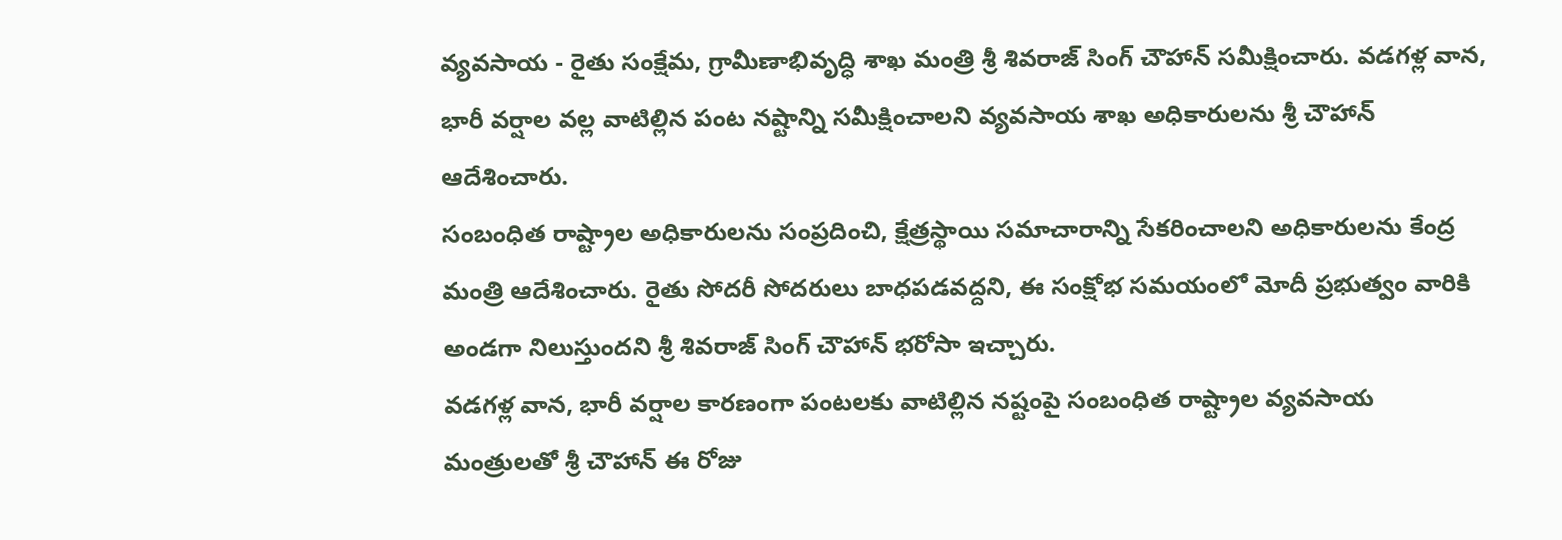వ్యవసాయ - రైతు సంక్షేమ, గ్రామీణాభివృద్ధి శాఖ మంత్రి శ్రీ శివరాజ్ సింగ్ చౌహాన్ సమీక్షించారు. వడగళ్ల వాన, భారీ వర్షాల వల్ల వాటిల్లిన పంట నష్టాన్ని సమీక్షించాలని వ్యవసాయ శాఖ అధికారులను శ్రీ చౌహాన్ ఆదేశించారు.
సంబంధిత రాష్ట్రాల అధికారులను సంప్రదించి, క్షేత్రస్థాయి సమాచారాన్ని సేకరించాలని అధికారులను కేంద్ర మంత్రి ఆదేశించారు. రైతు సోదరీ సోదరులు బాధపడవద్దని, ఈ సంక్షోభ సమయంలో మోదీ ప్రభుత్వం వారికి అండగా నిలుస్తుందని శ్రీ శివరాజ్ సింగ్ చౌహాన్ భరోసా ఇచ్చారు.
వడగళ్ల వాన, భారీ వర్షాల కారణంగా పంటలకు వాటిల్లిన నష్టంపై సంబంధిత రాష్ట్రాల వ్యవసాయ మంత్రులతో శ్రీ చౌహాన్ ఈ రోజు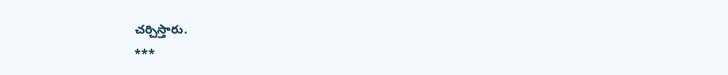చర్చిస్తారు.
***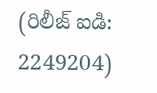(రిలీజ్ ఐడి: 2249204)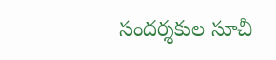సందర్శకుల సూచీ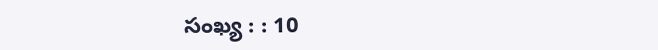సంఖ్య : : 10